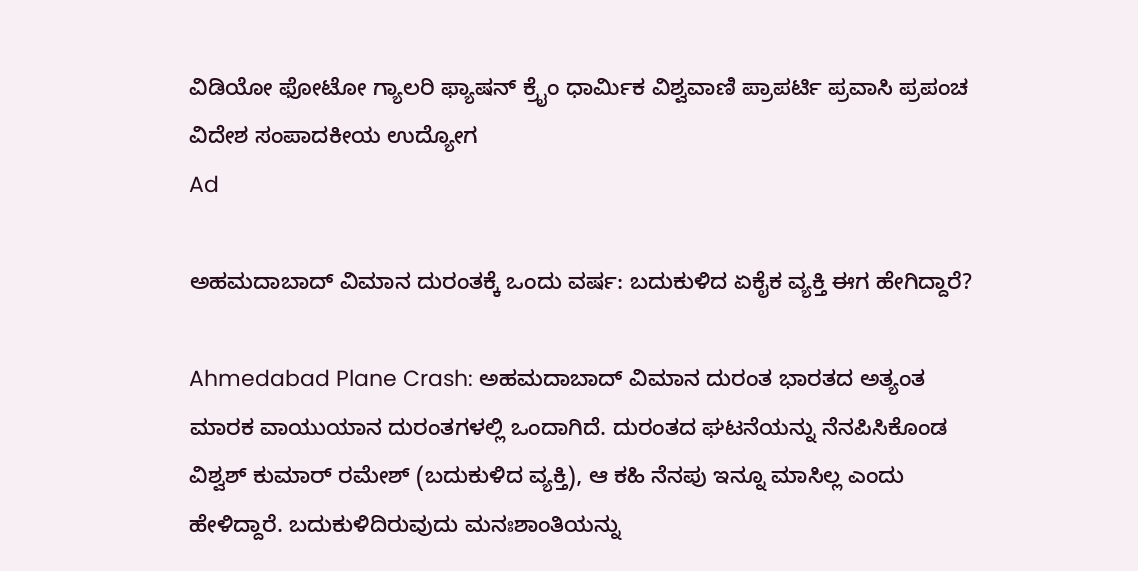ವಿಡಿಯೋ ಫೋಟೋ ಗ್ಯಾಲರಿ ಫ್ಯಾಷನ್ ಕ್ರೈಂ ಧಾರ್ಮಿಕ ವಿಶ್ವವಾಣಿ ಪ್ರಾಪರ್ಟಿ ಪ್ರವಾಸಿ ಪ್ರಪಂಚ ವಿದೇಶ ಸಂಪಾದಕೀಯ ಉದ್ಯೋಗ
Ad

ಅಹಮದಾಬಾದ್ ವಿಮಾನ ದುರಂತಕ್ಕೆ ಒಂದು ವರ್ಷ: ಬದುಕುಳಿದ ಏಕೈಕ ವ್ಯಕ್ತಿ ಈಗ ಹೇಗಿದ್ದಾರೆ?

Ahmedabad Plane Crash: ಅಹಮದಾಬಾದ್ ವಿಮಾನ ದುರಂತ ಭಾರತದ ಅತ್ಯಂತ ಮಾರಕ ವಾಯುಯಾನ ದುರಂತಗಳಲ್ಲಿ ಒಂದಾಗಿದೆ. ದುರಂತದ ಘಟನೆಯನ್ನು ನೆನಪಿಸಿಕೊಂಡ ವಿಶ್ವಶ್ ಕುಮಾರ್ ರಮೇಶ್ (ಬದುಕುಳಿದ ವ್ಯಕ್ತಿ), ಆ ಕಹಿ ನೆನಪು ಇನ್ನೂ ಮಾಸಿಲ್ಲ ಎಂದು ಹೇಳಿದ್ದಾರೆ. ಬದುಕುಳಿದಿರುವುದು ಮನಃಶಾಂತಿಯನ್ನು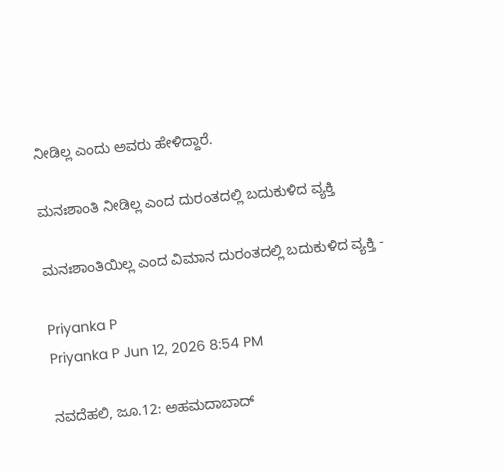ನೀಡಿಲ್ಲ ಎಂದು ಅವರು ಹೇಳಿದ್ದಾರೆ.

ಮನಃಶಾಂತಿ ನೀಡಿಲ್ಲ ಎಂದ ದುರಂತದಲ್ಲಿ ಬದುಕುಳಿದ ವ್ಯಕ್ತಿ

ಮನಃಶಾಂತಿಯಿಲ್ಲ ಎಂದ ವಿಮಾನ ದುರಂತದಲ್ಲಿ ಬದುಕುಳಿದ ವ್ಯಕ್ತಿ -

Priyanka P
Priyanka P Jun 12, 2026 8:54 PM

ನವದೆಹಲಿ, ಜೂ.12: ಅಹಮದಾಬಾದ್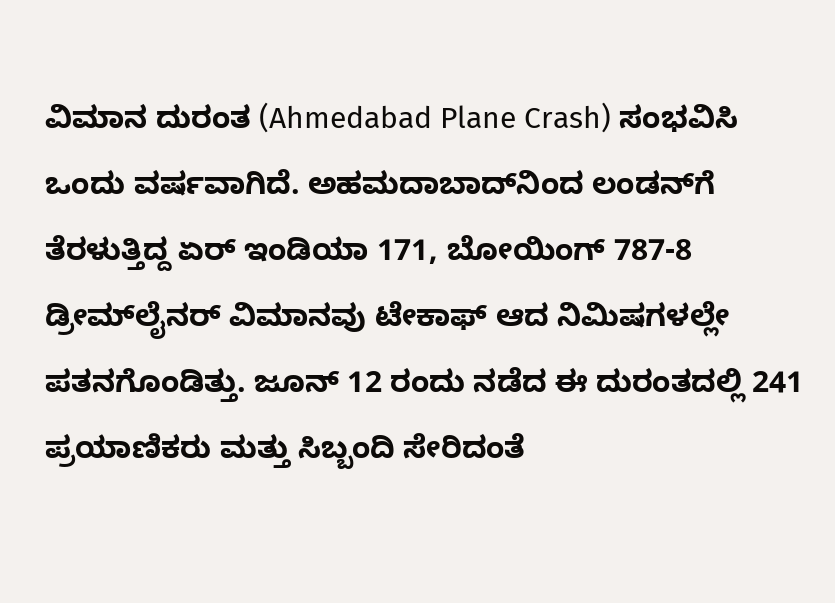ವಿಮಾನ ದುರಂತ (Ahmedabad Plane Crash) ಸಂಭವಿಸಿ ಒಂದು ವರ್ಷವಾಗಿದೆ. ಅಹಮದಾಬಾದ್‌ನಿಂದ ಲಂಡನ್‌ಗೆ ತೆರಳುತ್ತಿದ್ದ ಏರ್ ಇಂಡಿಯಾ 171, ಬೋಯಿಂಗ್ 787-8 ಡ್ರೀಮ್‌ಲೈನರ್ ವಿಮಾನವು ಟೇಕಾಫ್ ಆದ ನಿಮಿಷಗಳಲ್ಲೇ ಪತನಗೊಂಡಿತ್ತು. ಜೂನ್ 12 ರಂದು ನಡೆದ ಈ ದುರಂತದಲ್ಲಿ 241 ಪ್ರಯಾಣಿಕರು ಮತ್ತು ಸಿಬ್ಬಂದಿ ಸೇರಿದಂತೆ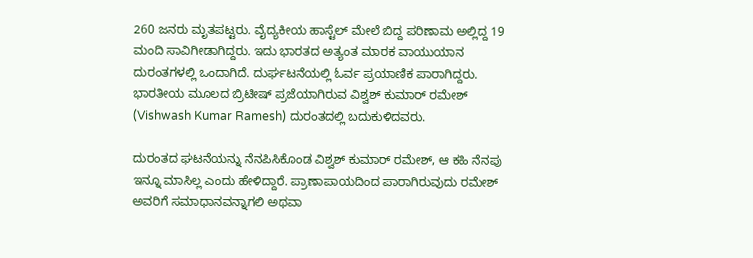260 ಜನರು ಮೃತಪಟ್ಟರು. ವೈದ್ಯಕೀಯ ಹಾಸ್ಟೆಲ್‍ ಮೇಲೆ ಬಿದ್ದ ಪರಿಣಾಮ ಅಲ್ಲಿದ್ದ 19 ಮಂದಿ ಸಾವಿಗೀಡಾಗಿದ್ದರು. ಇದು ಭಾರತದ ಅತ್ಯಂತ ಮಾರಕ ವಾಯುಯಾನ ದುರಂತಗಳಲ್ಲಿ ಒಂದಾಗಿದೆ. ದುರ್ಘಟನೆಯಲ್ಲಿ ಓರ್ವ ಪ್ರಯಾಣಿಕ ಪಾರಾಗಿದ್ದರು. ಭಾರತೀಯ ಮೂಲದ ಬ್ರಿಟೀಷ್ ಪ್ರಜೆಯಾಗಿರುವ ವಿಶ್ವಶ್ ಕುಮಾರ್ ರಮೇಶ್ (Vishwash Kumar Ramesh) ದುರಂತದಲ್ಲಿ ಬದುಕುಳಿದವರು.

ದುರಂತದ ಘಟನೆಯನ್ನು ನೆನಪಿಸಿಕೊಂಡ ವಿಶ್ವಶ್ ಕುಮಾರ್ ರಮೇಶ್, ಆ ಕಹಿ ನೆನಪು ಇನ್ನೂ ಮಾಸಿಲ್ಲ ಎಂದು ಹೇಳಿದ್ದಾರೆ. ಪ್ರಾಣಾಪಾಯದಿಂದ ಪಾರಾಗಿರುವುದು ರಮೇಶ್ ಅವರಿಗೆ ಸಮಾಧಾನವನ್ನಾಗಲಿ ಅಥವಾ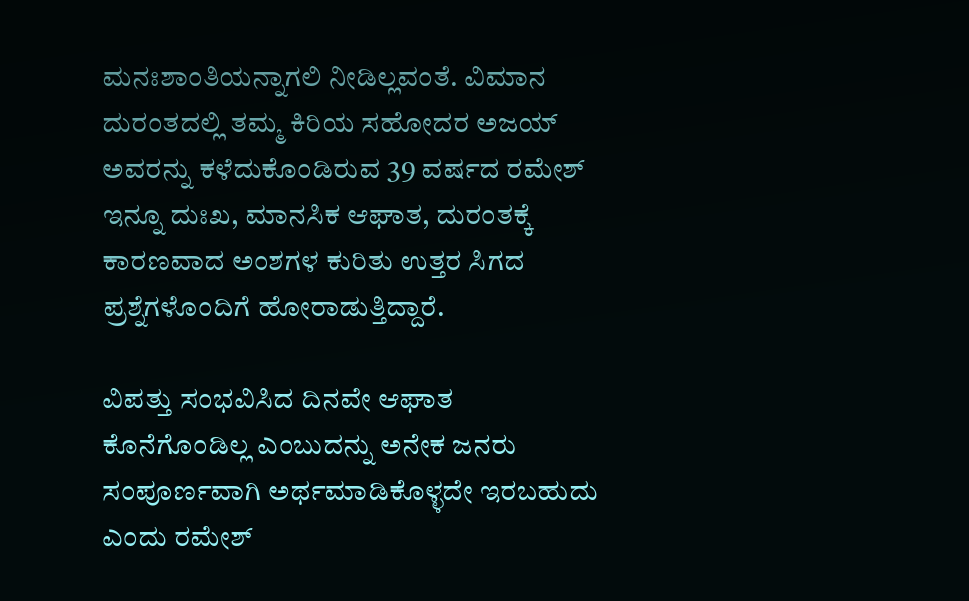ಮನಃಶಾಂತಿಯನ್ನಾಗಲಿ ನೀಡಿಲ್ಲವಂತೆ. ವಿಮಾನ ದುರಂತದಲ್ಲಿ ತಮ್ಮ ಕಿರಿಯ ಸಹೋದರ ಅಜಯ್ ಅವರನ್ನು ಕಳೆದುಕೊಂಡಿರುವ 39 ವರ್ಷದ ರಮೇಶ್ ಇನ್ನೂ ದುಃಖ, ಮಾನಸಿಕ ಆಘಾತ, ದುರಂತಕ್ಕೆ ಕಾರಣವಾದ ಅಂಶಗಳ ಕುರಿತು ಉತ್ತರ ಸಿಗದ ಪ್ರಶ್ನೆಗಳೊಂದಿಗೆ ಹೋರಾಡುತ್ತಿದ್ದಾರೆ.

ವಿಪತ್ತು ಸಂಭವಿಸಿದ ದಿನವೇ ಆಘಾತ ಕೊನೆಗೊಂಡಿಲ್ಲ ಎಂಬುದನ್ನು ಅನೇಕ ಜನರು ಸಂಪೂರ್ಣವಾಗಿ ಅರ್ಥಮಾಡಿಕೊಳ್ಳದೇ ಇರಬಹುದು ಎಂದು ರಮೇಶ್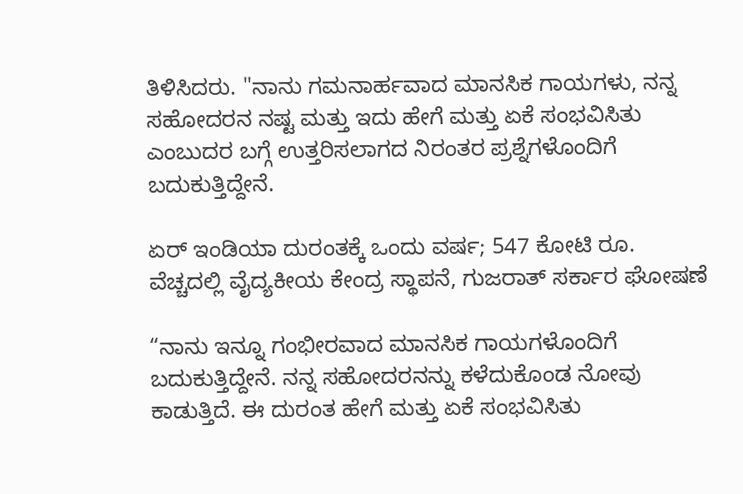ತಿಳಿಸಿದರು. "ನಾನು ಗಮನಾರ್ಹವಾದ ಮಾನಸಿಕ ಗಾಯಗಳು, ನನ್ನ ಸಹೋದರನ ನಷ್ಟ ಮತ್ತು ಇದು ಹೇಗೆ ಮತ್ತು ಏಕೆ ಸಂಭವಿಸಿತು ಎಂಬುದರ ಬಗ್ಗೆ ಉತ್ತರಿಸಲಾಗದ ನಿರಂತರ ಪ್ರಶ್ನೆಗಳೊಂದಿಗೆ ಬದುಕುತ್ತಿದ್ದೇನೆ.

ಏರ್ ಇಂಡಿಯಾ ದುರಂತಕ್ಕೆ ಒಂದು ವರ್ಷ; 547 ಕೋಟಿ ರೂ. ವೆಚ್ಚದಲ್ಲಿ ವೈದ್ಯಕೀಯ ಕೇಂದ್ರ ಸ್ಥಾಪನೆ, ಗುಜರಾತ್ ಸರ್ಕಾರ ಘೋಷಣೆ

“ನಾನು ಇನ್ನೂ ಗಂಭೀರವಾದ ಮಾನಸಿಕ ಗಾಯಗಳೊಂದಿಗೆ ಬದುಕುತ್ತಿದ್ದೇನೆ. ನನ್ನ ಸಹೋದರನನ್ನು ಕಳೆದುಕೊಂಡ ನೋವು ಕಾಡುತ್ತಿದೆ. ಈ ದುರಂತ ಹೇಗೆ ಮತ್ತು ಏಕೆ ಸಂಭವಿಸಿತು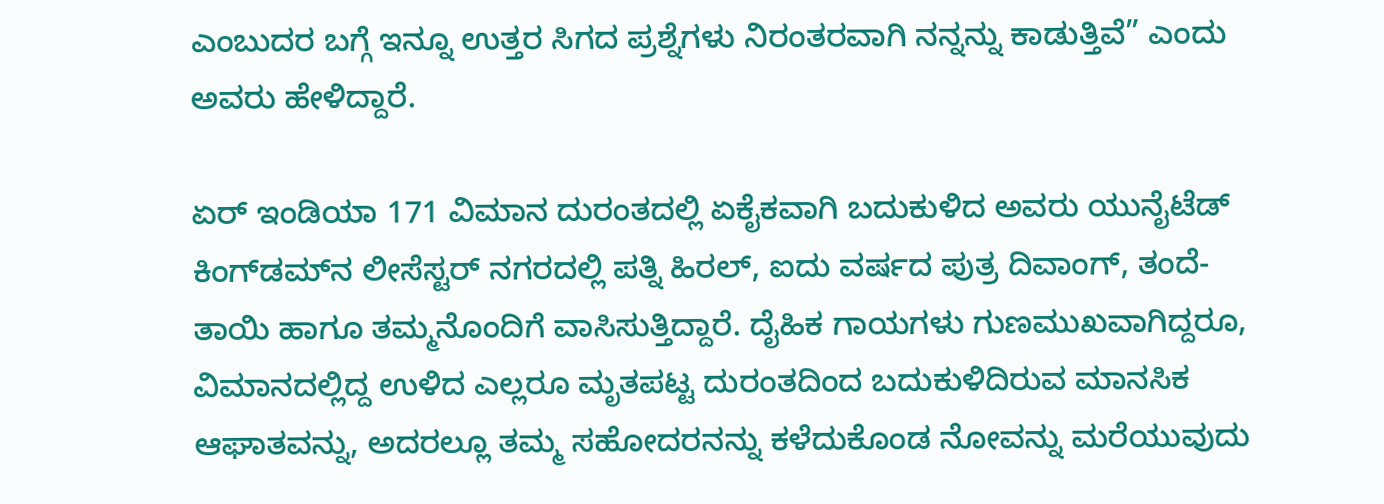ಎಂಬುದರ ಬಗ್ಗೆ ಇನ್ನೂ ಉತ್ತರ ಸಿಗದ ಪ್ರಶ್ನೆಗಳು ನಿರಂತರವಾಗಿ ನನ್ನನ್ನು ಕಾಡುತ್ತಿವೆ” ಎಂದು ಅವರು ಹೇಳಿದ್ದಾರೆ.

ಏರ್ ಇಂಡಿಯಾ 171 ವಿಮಾನ ದುರಂತದಲ್ಲಿ ಏಕೈಕವಾಗಿ ಬದುಕುಳಿದ ಅವರು ಯುನೈಟೆಡ್ ಕಿಂಗ್‌ಡಮ್‌ನ ಲೀಸೆಸ್ಟರ್‌ ನಗರದಲ್ಲಿ ಪತ್ನಿ ಹಿರಲ್, ಐದು ವರ್ಷದ ಪುತ್ರ ದಿವಾಂಗ್, ತಂದೆ-ತಾಯಿ ಹಾಗೂ ತಮ್ಮನೊಂದಿಗೆ ವಾಸಿಸುತ್ತಿದ್ದಾರೆ. ದೈಹಿಕ ಗಾಯಗಳು ಗುಣಮುಖವಾಗಿದ್ದರೂ, ವಿಮಾನದಲ್ಲಿದ್ದ ಉಳಿದ ಎಲ್ಲರೂ ಮೃತಪಟ್ಟ ದುರಂತದಿಂದ ಬದುಕುಳಿದಿರುವ ಮಾನಸಿಕ ಆಘಾತವನ್ನು, ಅದರಲ್ಲೂ ತಮ್ಮ ಸಹೋದರನನ್ನು ಕಳೆದುಕೊಂಡ ನೋವನ್ನು ಮರೆಯುವುದು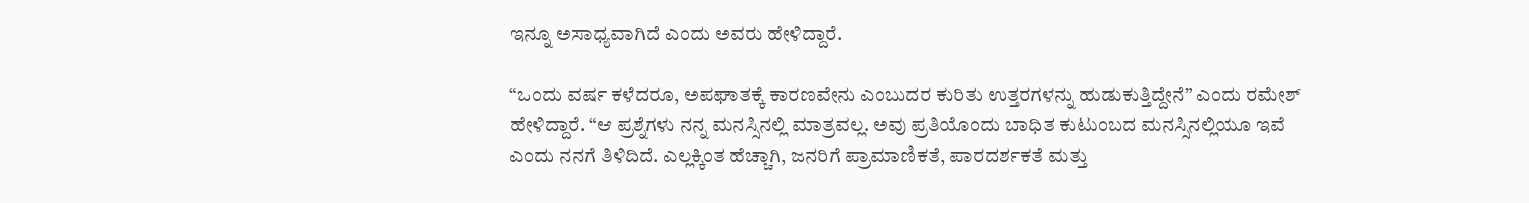ಇನ್ನೂ ಅಸಾಧ್ಯವಾಗಿದೆ ಎಂದು ಅವರು ಹೇಳಿದ್ದಾರೆ.

“ಒಂದು ವರ್ಷ ಕಳೆದರೂ, ಅಪಘಾತಕ್ಕೆ ಕಾರಣವೇನು ಎಂಬುದರ ಕುರಿತು ಉತ್ತರಗಳನ್ನು ಹುಡುಕುತ್ತಿದ್ದೇನೆ” ಎಂದು ರಮೇಶ್ ಹೇಳಿದ್ದಾರೆ. “ಆ ಪ್ರಶ್ನೆಗಳು ನನ್ನ ಮನಸ್ಸಿನಲ್ಲಿ ಮಾತ್ರವಲ್ಲ. ಅವು ಪ್ರತಿಯೊಂದು ಬಾಧಿತ ಕುಟುಂಬದ ಮನಸ್ಸಿನಲ್ಲಿಯೂ ಇವೆ ಎಂದು ನನಗೆ ತಿಳಿದಿದೆ. ಎಲ್ಲಕ್ಕಿಂತ ಹೆಚ್ಚಾಗಿ, ಜನರಿಗೆ ಪ್ರಾಮಾಣಿಕತೆ, ಪಾರದರ್ಶಕತೆ ಮತ್ತು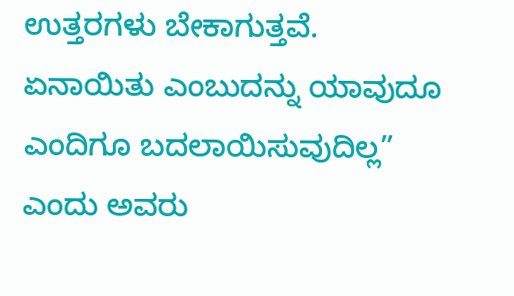ಉತ್ತರಗಳು ಬೇಕಾಗುತ್ತವೆ. ಏನಾಯಿತು ಎಂಬುದನ್ನು ಯಾವುದೂ ಎಂದಿಗೂ ಬದಲಾಯಿಸುವುದಿಲ್ಲ” ಎಂದು ಅವರು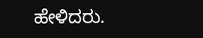ಹೇಳಿದರು.